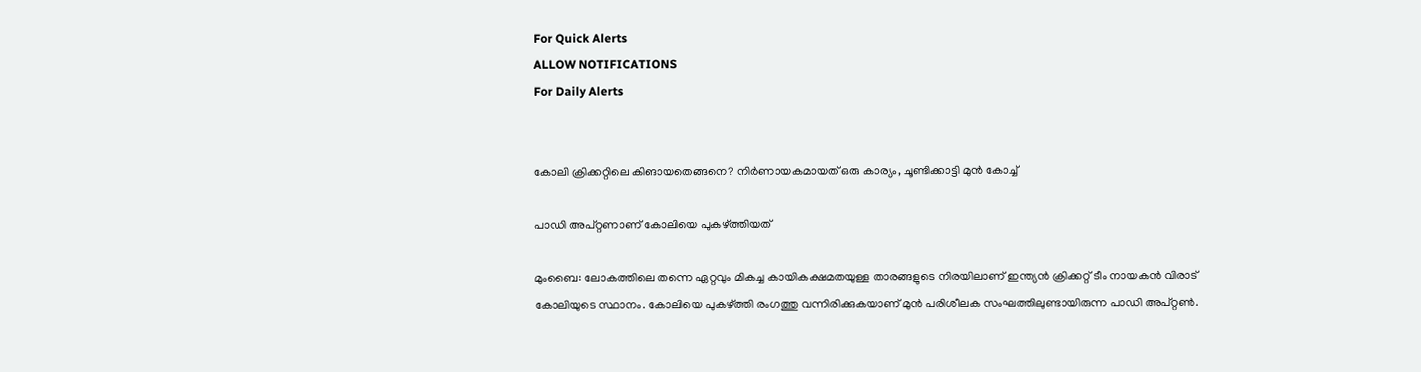For Quick Alerts
ALLOW NOTIFICATIONS
For Daily Alerts


കോലി ക്രിക്കറ്റിലെ കിങായതെങ്ങനെ? നിര്‍ണായകമായത് ഒരു കാര്യം, ചൂണ്ടിക്കാട്ടി മുന്‍ കോച്ച്

പാഡി അപ്റ്റണാണ് കോലിയെ പുകഴ്ത്തിയത്

മുംബൈ: ലോകത്തിലെ തന്നെ ഏറ്റവും മികച്ച കായികക്ഷമതയുള്ള താരങ്ങളുടെ നിരയിലാണ് ഇന്ത്യന്‍ ക്രിക്കറ്റ് ടീം നായകന്‍ വിരാട് കോലിയുടെ സ്ഥാനം. കോലിയെ പുകഴ്ത്തി രംഗത്തു വന്നിരിക്കുകയാണ് മുന്‍ പരിശീലക സംഘത്തിലുണ്ടായിരുന്ന പാഡി അപ്റ്റണ്‍.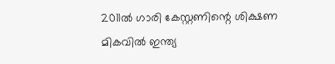2011ല്‍ ഗാരി കേസ്റ്റണിന്റെ ശിക്ഷണ മികവില്‍ ഇന്ത്യ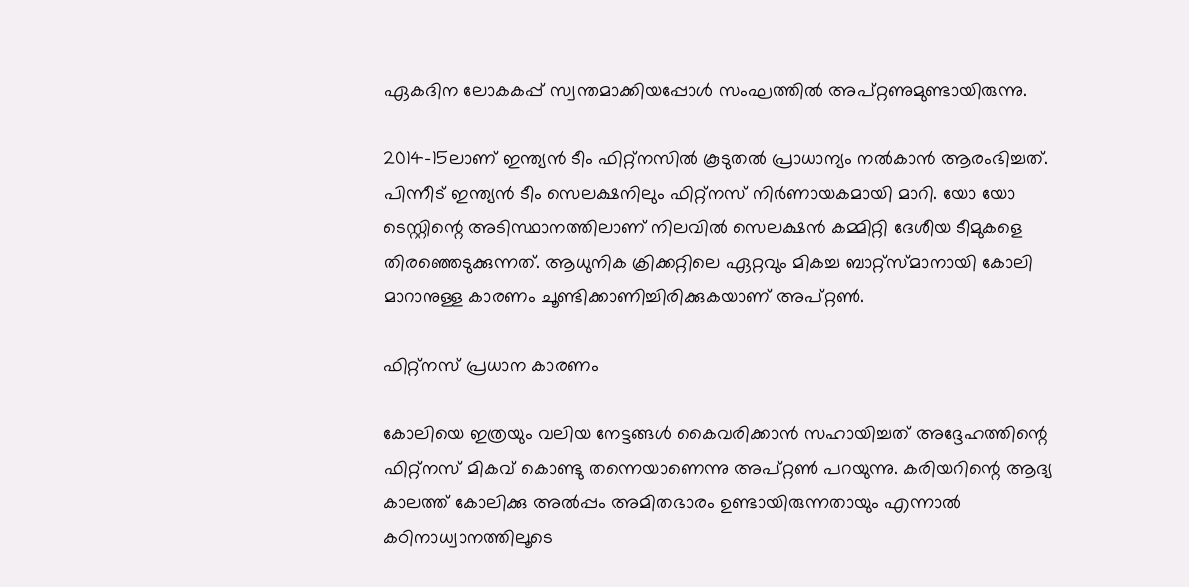ഏകദിന ലോകകപ്പ് സ്വന്തമാക്കിയപ്പോള്‍ സംഘത്തില്‍ അപ്റ്റണുമുണ്ടായിരുന്നു.

2014-15ലാണ് ഇന്ത്യന്‍ ടീം ഫിറ്റ്‌നസില്‍ കൂടുതല്‍ പ്രാധാന്യം നല്‍കാന്‍ ആരംഭിച്ചത്. പിന്നീട് ഇന്ത്യന്‍ ടീം സെലക്ഷനിലും ഫിറ്റ്‌നസ് നിര്‍ണായകമായി മാറി. യോ യോ ടെസ്റ്റിന്റെ അടിസ്ഥാനത്തിലാണ് നിലവില്‍ സെലക്ഷന്‍ കമ്മിറ്റി ദേശീയ ടീമുകളെ തിരഞ്ഞെടുക്കുന്നത്. ആധുനിക ക്രിക്കറ്റിലെ ഏറ്റവും മികച്ച ബാറ്റ്‌സ്മാനായി കോലി മാറാനുള്ള കാരണം ചൂണ്ടിക്കാണിച്ചിരിക്കുകയാണ് അപ്റ്റണ്‍.

ഫിറ്റ്‌നസ് പ്രധാന കാരണം

കോലിയെ ഇത്രയും വലിയ നേട്ടങ്ങള്‍ കൈവരിക്കാന്‍ സഹായിച്ചത് അദ്ദേഹത്തിന്റെ ഫിറ്റ്‌നസ് മികവ് കൊണ്ടു തന്നെയാണെന്നു അപ്റ്റണ്‍ പറയുന്നു. കരിയറിന്റെ ആദ്യ കാലത്ത് കോലിക്കു അല്‍പ്പം അമിതഭാരം ഉണ്ടായിരുന്നതായും എന്നാല്‍ കഠിനാധ്വാനത്തിലൂടെ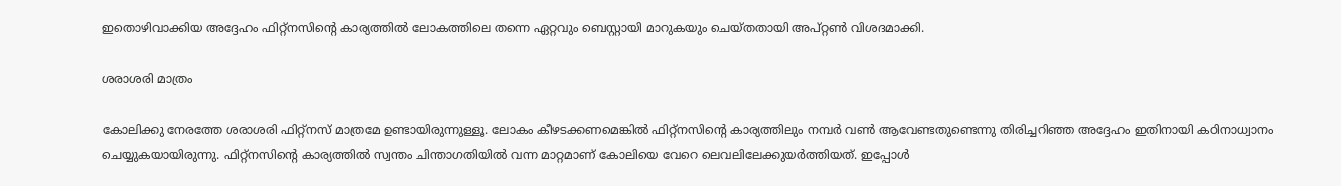ഇതൊഴിവാക്കിയ അദ്ദേഹം ഫിറ്റ്‌നസിന്റെ കാര്യത്തില്‍ ലോകത്തിലെ തന്നെ ഏറ്റവും ബെസ്റ്റായി മാറുകയും ചെയ്തതായി അപ്റ്റണ്‍ വിശദമാക്കി.

ശരാശരി മാത്രം

കോലിക്കു നേരത്തേ ശരാശരി ഫിറ്റ്‌നസ് മാത്രമേ ഉണ്ടായിരുന്നുള്ളൂ. ലോകം കീഴടക്കണമെങ്കില്‍ ഫിറ്റ്‌നസിന്റെ കാര്യത്തിലും നമ്പര്‍ വണ്‍ ആവേണ്ടതുണ്ടെന്നു തിരിച്ചറിഞ്ഞ അദ്ദേഹം ഇതിനായി കഠിനാധ്വാനം ചെയ്യുകയായിരുന്നു. ഫിറ്റ്‌നസിന്റെ കാര്യത്തില്‍ സ്വന്തം ചിന്താഗതിയില്‍ വന്ന മാറ്റമാണ് കോലിയെ വേറെ ലെവലിലേക്കുയര്‍ത്തിയത്. ഇപ്പോള്‍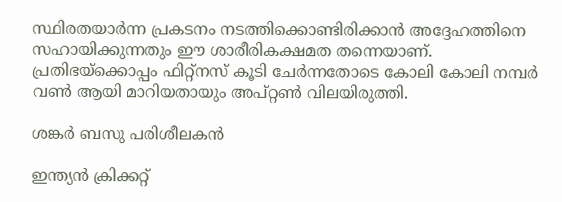സ്ഥിരതയാര്‍ന്ന പ്രകടനം നടത്തിക്കൊണ്ടിരിക്കാന്‍ അദ്ദേഹത്തിനെ സഹായിക്കുന്നതും ഈ ശാരീരികക്ഷമത തന്നെയാണ്. പ്രതിഭയ്‌ക്കൊപ്പം ഫിറ്റ്‌നസ് കൂടി ചേര്‍ന്നതോടെ കോലി കോലി നമ്പര്‍ വണ്‍ ആയി മാറിയതായും അപ്റ്റണ്‍ വിലയിരുത്തി.

ശങ്കര്‍ ബസു പരിശീലകന്‍

ഇന്ത്യന്‍ ക്രിക്കറ്റ്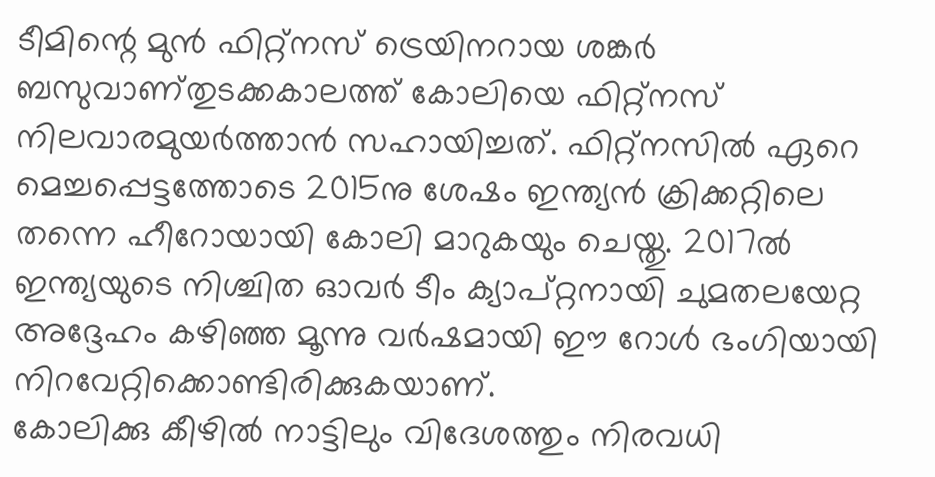ടീമിന്റെ മുന്‍ ഫിറ്റ്‌നസ് ട്രെയിനറായ ശങ്കര്‍ ബസുവാണ്‌തുടക്കകാലത്ത് കോലിയെ ഫിറ്റ്‌നസ് നിലവാരമുയര്‍ത്താന്‍ സഹായിച്ചത്. ഫിറ്റ്‌നസില്‍ ഏറെ മെച്ചപ്പെട്ടത്തോടെ 2015നു ശേഷം ഇന്ത്യന്‍ ക്രിക്കറ്റിലെ തന്നെ ഹീറോയായി കോലി മാറുകയും ചെയ്തു. 2017ല്‍ ഇന്ത്യയുടെ നിശ്ചിത ഓവര്‍ ടീം ക്യാപ്റ്റനായി ചുമതലയേറ്റ അദ്ദേഹം കഴിഞ്ഞ മൂന്നു വര്‍ഷമായി ഈ റോള്‍ ഭംഗിയായി നിറവേറ്റിക്കൊണ്ടിരിക്കുകയാണ്.
കോലിക്കു കീഴില്‍ നാട്ടിലും വിദേശത്തും നിരവധി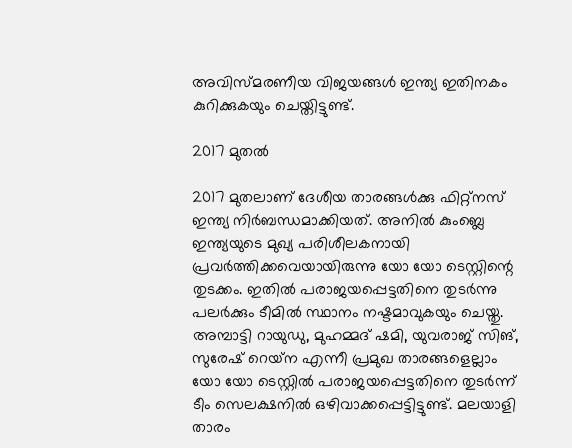അവിസ്മരണീയ വിജയങ്ങള്‍ ഇന്ത്യ ഇതിനകം കുറിക്കുകയും ചെയ്തിട്ടുണ്ട്.

2017 മുതല്‍

2017 മുതലാണ് ദേശീയ താരങ്ങള്‍ക്കു ഫിറ്റ്‌നസ് ഇന്ത്യ നിര്‍ബന്ധമാക്കിയത്. അനില്‍ കുംബ്ലെ ഇന്ത്യയുടെ മുഖ്യ പരിശീലകനായി പ്രവര്‍ത്തിക്കവെയായിരുന്നു യോ യോ ടെസ്റ്റിന്റെ തുടക്കം. ഇതില്‍ പരാജയപ്പെട്ടതിനെ തുടര്‍ന്നു പലര്‍ക്കും ടീമില്‍ സ്ഥാനം നഷ്ടമാവുകയും ചെയ്തു.
അമ്പാട്ടി റായുഡു, മുഹമ്മദ് ഷമി, യുവരാജ് സിങ്, സുരേഷ് റെയ്‌ന എന്നീ പ്രമുഖ താരങ്ങളെല്ലാം യോ യോ ടെസ്റ്റില്‍ പരാജയപ്പെട്ടതിനെ തുടര്‍ന്ന് ടീം സെലക്ഷനില്‍ ഒഴിവാക്കപ്പെട്ടിട്ടുണ്ട്. മലയാളി താരം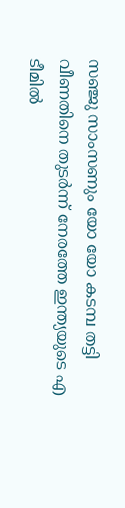സഞ്ജു സാംസണും യോ യോ കടമ്പ തട്ടി വീണതിനെ തുടര്‍ന്ന് നേരത്തേ ഇന്ത്യയുടെ എ ടീമില്‍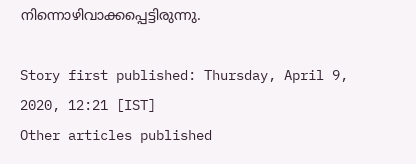നിന്നൊഴിവാക്കപ്പെട്ടിരുന്നു.

Story first published: Thursday, April 9, 2020, 12:21 [IST]
Other articles published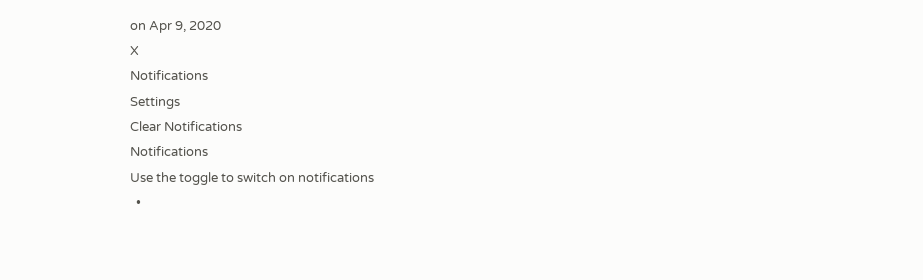on Apr 9, 2020
X
Notifications
Settings
Clear Notifications
Notifications
Use the toggle to switch on notifications
  •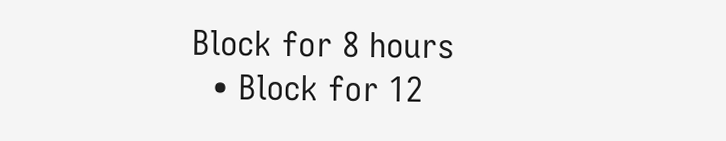Block for 8 hours
  • Block for 12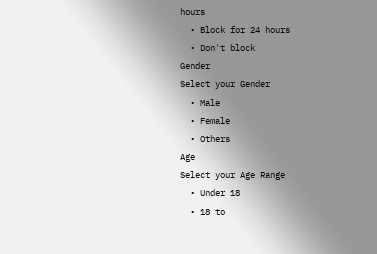hours
  • Block for 24 hours
  • Don't block
Gender
Select your Gender
  • Male
  • Female
  • Others
Age
Select your Age Range
  • Under 18
  • 18 to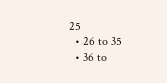25
  • 26 to 35
  • 36 to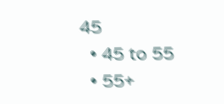45
  • 45 to 55
  • 55+